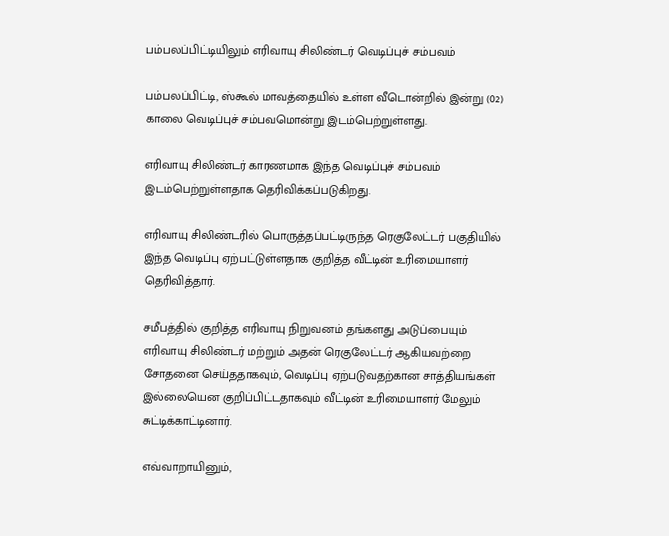பம்பலப்பிட்டியிலும் எரிவாயு சிலிண்டர் வெடிப்புச் சம்பவம்

பம்பலப்பிட்டி, ஸ்கூல் மாவத்தையில் உள்ள வீடொன்றில் இன்று (02) காலை வெடிப்புச் சம்பவமொன்று இடம்பெற்றுள்ளது.

எரிவாயு சிலிண்டர் காரணமாக இந்த வெடிப்புச் சம்பவம் இடம்பெற்றுள்ளதாக தெரிவிக்கப்படுகிறது.

எரிவாயு சிலிண்டரில் பொருத்தப்பட்டிருந்த ரெகுலேட்டர் பகுதியில் இந்த வெடிப்பு ஏற்பட்டுள்ளதாக குறித்த வீட்டின் உரிமையாளர் தெரிவித்தார்.

சமீபத்தில் குறித்த எரிவாயு நிறுவனம் தங்களது அடுப்பையும் எரிவாயு சிலிண்டர் மற்றும் அதன் ரெகுலேட்டர் ஆகியவற்றை சோதனை செய்ததாகவும், வெடிப்பு ஏற்படுவதற்கான சாத்தியங்கள் இல்லையென குறிப்பிட்டதாகவும் வீட்டின் உரிமையாளர் மேலும் சுட்டிக்காட்டினார்.

எவ்வாறாயினும்,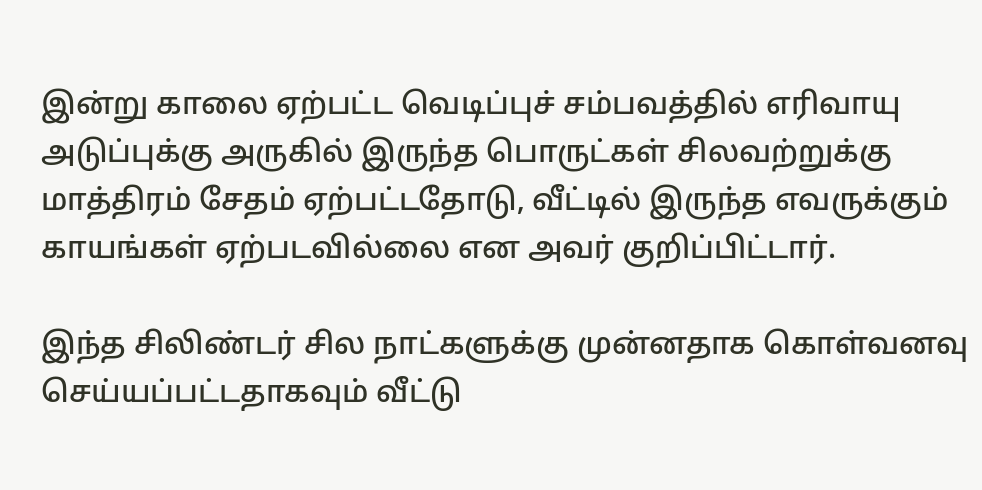இன்று காலை ஏற்பட்ட வெடிப்புச் சம்பவத்தில் எரிவாயு அடுப்புக்கு அருகில் இருந்த பொருட்கள் சிலவற்றுக்கு மாத்திரம் சேதம் ஏற்பட்டதோடு, வீட்டில் இருந்த எவருக்கும் காயங்கள் ஏற்படவில்லை என அவர் குறிப்பிட்டார்.

இந்த சிலிண்டர் சில நாட்களுக்கு முன்னதாக கொள்வனவு செய்யப்பட்டதாகவும் வீட்டு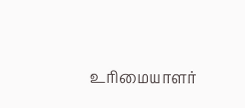உரிமையாளர்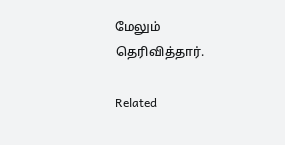மேலும் தெரிவித்தார்.

Related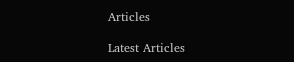Articles

Latest Articles